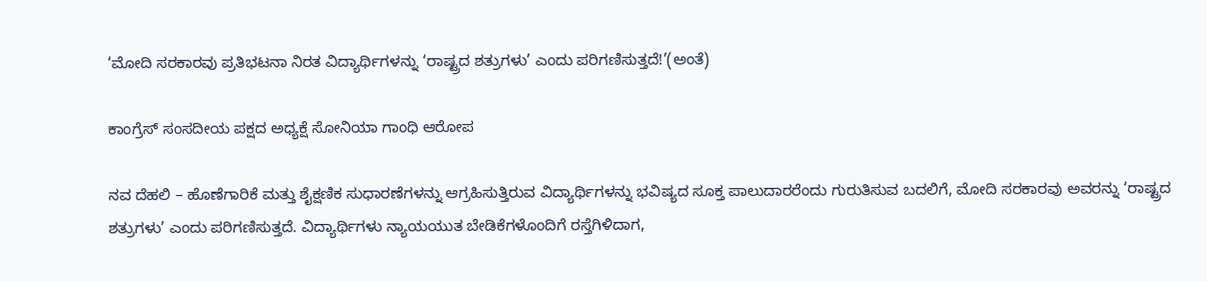‘ಮೋದಿ ಸರಕಾರವು ಪ್ರತಿಭಟನಾ ನಿರತ ವಿದ್ಯಾರ್ಥಿಗಳನ್ನು ‘ರಾಷ್ಟ್ರದ ಶತ್ರುಗಳು’ ಎಂದು ಪರಿಗಣಿಸುತ್ತದೆ!’(ಅಂತೆ)

ಕಾಂಗ್ರೆಸ್ ಸಂಸದೀಯ ಪಕ್ಷದ ಅಧ್ಯಕ್ಷೆ ಸೋನಿಯಾ ಗಾಂಧಿ ಆರೋಪ

ನವ ದೆಹಲಿ – ಹೊಣೆಗಾರಿಕೆ ಮತ್ತು ಶೈಕ್ಷಣಿಕ ಸುಧಾರಣೆಗಳನ್ನು ಆಗ್ರಹಿಸುತ್ತಿರುವ ವಿದ್ಯಾರ್ಥಿಗಳನ್ನು ಭವಿಷ್ಯದ ಸೂಕ್ತ ಪಾಲುದಾರರೆಂದು ಗುರುತಿಸುವ ಬದಲಿಗೆ, ಮೋದಿ ಸರಕಾರವು ಅವರನ್ನು ‘ರಾಷ್ಟ್ರದ ಶತ್ರುಗಳು’ ಎಂದು ಪರಿಗಣಿಸುತ್ತದೆ. ವಿದ್ಯಾರ್ಥಿಗಳು ನ್ಯಾಯಯುತ ಬೇಡಿಕೆಗಳೊಂದಿಗೆ ರಸ್ತೆಗಿಳಿದಾಗ,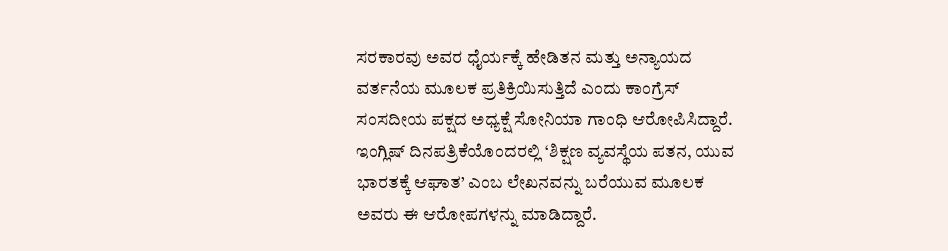ಸರಕಾರವು ಅವರ ಧೈರ್ಯಕ್ಕೆ ಹೇಡಿತನ ಮತ್ತು ಅನ್ಯಾಯದ ವರ್ತನೆಯ ಮೂಲಕ ಪ್ರತಿಕ್ರಿಯಿಸುತ್ತಿದೆ ಎಂದು ಕಾಂಗ್ರೆಸ್ ಸಂಸದೀಯ ಪಕ್ಷದ ಅಧ್ಯಕ್ಷೆ ಸೋನಿಯಾ ಗಾಂಧಿ ಆರೋಪಿಸಿದ್ದಾರೆ. ಇಂಗ್ಲಿಷ್ ದಿನಪತ್ರಿಕೆಯೊಂದರಲ್ಲಿ ‘ಶಿಕ್ಷಣ ವ್ಯವಸ್ಥೆಯ ಪತನ, ಯುವ ಭಾರತಕ್ಕೆ ಆಘಾತ’ ಎಂಬ ಲೇಖನವನ್ನು ಬರೆಯುವ ಮೂಲಕ ಅವರು ಈ ಆರೋಪಗಳನ್ನು ಮಾಡಿದ್ದಾರೆ.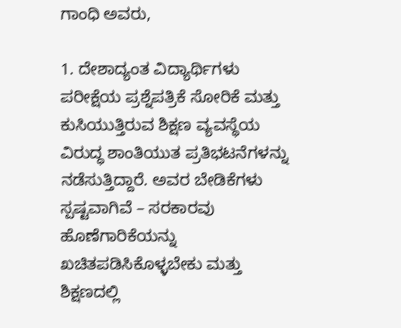ಗಾಂಧಿ ಅವರು,

1. ದೇಶಾದ್ಯಂತ ವಿದ್ಯಾರ್ಥಿಗಳು ಪರೀಕ್ಷೆಯ ಪ್ರಶ್ನೆಪತ್ರಿಕೆ ಸೋರಿಕೆ ಮತ್ತು ಕುಸಿಯುತ್ತಿರುವ ಶಿಕ್ಷಣ ವ್ಯವಸ್ಥೆಯ ವಿರುದ್ಧ ಶಾಂತಿಯುತ ಪ್ರತಿಭಟನೆಗಳನ್ನು ನಡೆಸುತ್ತಿದ್ದಾರೆ. ಅವರ ಬೇಡಿಕೆಗಳು ಸ್ಪಷ್ಟವಾಗಿವೆ – ಸರಕಾರವು ಹೊಣೆಗಾರಿಕೆಯನ್ನು ಖಚಿತಪಡಿಸಿಕೊಳ್ಳಬೇಕು ಮತ್ತು ಶಿಕ್ಷಣದಲ್ಲಿ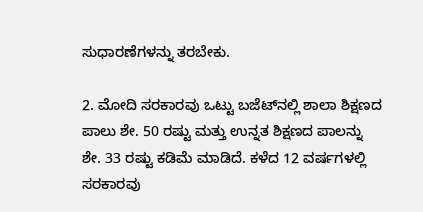ಸುಧಾರಣೆಗಳನ್ನು ತರಬೇಕು.

2. ಮೋದಿ ಸರಕಾರವು ಒಟ್ಟು ಬಜೆಟ್‌ನಲ್ಲಿ ಶಾಲಾ ಶಿಕ್ಷಣದ ಪಾಲು ಶೇ. 50 ರಷ್ಟು ಮತ್ತು ಉನ್ನತ ಶಿಕ್ಷಣದ ಪಾಲನ್ನು ಶೇ. 33 ರಷ್ಟು ಕಡಿಮೆ ಮಾಡಿದೆ. ಕಳೆದ 12 ವರ್ಷಗಳಲ್ಲಿ ಸರಕಾರವು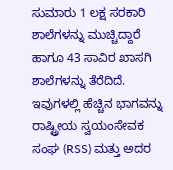ಸುಮಾರು 1 ಲಕ್ಷ ಸರಕಾರಿ ಶಾಲೆಗಳನ್ನು ಮುಚ್ಚಿದ್ದಾರೆ ಹಾಗೂ 43 ಸಾವಿರ ಖಾಸಗಿ ಶಾಲೆಗಳನ್ನು ತೆರೆದಿದೆ. ಇವುಗಳಲ್ಲಿ ಹೆಚ್ಚಿನ ಭಾಗವನ್ನು ರಾಷ್ಟ್ರೀಯ ಸ್ವಯಂಸೇವಕ ಸಂಘ (RSS) ಮತ್ತು ಅದರ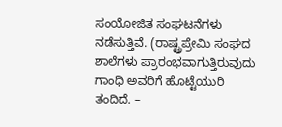ಸಂಯೋಜಿತ ಸಂಘಟನೆಗಳು ನಡೆಸುತ್ತಿವೆ. (ರಾಷ್ಟ್ರಪ್ರೇಮಿ ಸಂಘದ ಶಾಲೆಗಳು ಪ್ರಾರಂಭವಾಗುತ್ತಿರುವುದು ಗಾಂಧಿ ಅವರಿಗೆ ಹೊಟ್ಟೆಯುರಿ ತಂದಿದೆ. –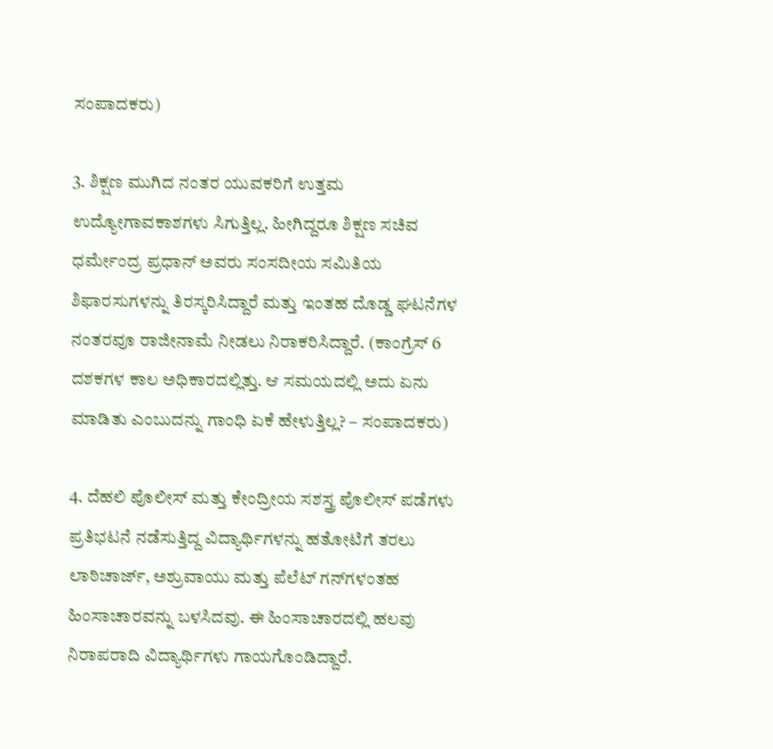ಸಂಪಾದಕರು)

3. ಶಿಕ್ಷಣ ಮುಗಿದ ನಂತರ ಯುವಕರಿಗೆ ಉತ್ತಮ ಉದ್ಯೋಗಾವಕಾಶಗಳು ಸಿಗುತ್ತಿಲ್ಲ. ಹೀಗಿದ್ದರೂ ಶಿಕ್ಷಣ ಸಚಿವ ಧರ್ಮೇಂದ್ರ ಪ್ರಧಾನ್ ಅವರು ಸಂಸದೀಯ ಸಮಿತಿಯ ಶಿಫಾರಸುಗಳನ್ನು ತಿರಸ್ಕರಿಸಿದ್ದಾರೆ ಮತ್ತು ಇಂತಹ ದೊಡ್ಡ ಘಟನೆಗಳ ನಂತರವೂ ರಾಜೀನಾಮೆ ನೀಡಲು ನಿರಾಕರಿಸಿದ್ದಾರೆ. (ಕಾಂಗ್ರೆಸ್ 6 ದಶಕಗಳ ಕಾಲ ಅಧಿಕಾರದಲ್ಲಿತ್ತು. ಆ ಸಮಯದಲ್ಲಿ ಅದು ಏನು ಮಾಡಿತು ಎಂಬುದನ್ನು ಗಾಂಧಿ ಏಕೆ ಹೇಳುತ್ತಿಲ್ಲ? – ಸಂಪಾದಕರು)

4. ದೆಹಲಿ ಪೊಲೀಸ್ ಮತ್ತು ಕೇಂದ್ರೀಯ ಸಶಸ್ತ್ರ ಪೊಲೀಸ್ ಪಡೆಗಳು ಪ್ರತಿಭಟನೆ ನಡೆಸುತ್ತಿದ್ದ ವಿದ್ಯಾರ್ಥಿಗಳನ್ನು ಹತೋಟಿಗೆ ತರಲು ಲಾಠಿಚಾರ್ಜ್, ಅಶ್ರುವಾಯು ಮತ್ತು ಪೆಲೆಟ್ ಗನ್‌ಗಳಂತಹ ಹಿಂಸಾಚಾರವನ್ನು ಬಳಸಿದವು. ಈ ಹಿಂಸಾಚಾರದಲ್ಲಿ ಹಲವು ನಿರಾಪರಾದಿ ವಿದ್ಯಾರ್ಥಿಗಳು ಗಾಯಗೊಂಡಿದ್ದಾರೆ.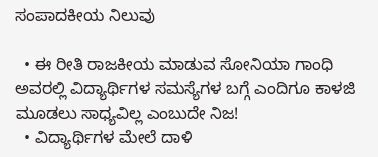ಸಂಪಾದಕೀಯ ನಿಲುವು

  • ಈ ರೀತಿ ರಾಜಕೀಯ ಮಾಡುವ ಸೋನಿಯಾ ಗಾಂಧಿ ಅವರಲ್ಲಿ ವಿದ್ಯಾರ್ಥಿಗಳ ಸಮಸ್ಯೆಗಳ ಬಗ್ಗೆ ಎಂದಿಗೂ ಕಾಳಜಿ ಮೂಡಲು ಸಾಧ್ಯವಿಲ್ಲ ಎಂಬುದೇ ನಿಜ!
  • ವಿದ್ಯಾರ್ಥಿಗಳ ಮೇಲೆ ದಾಳಿ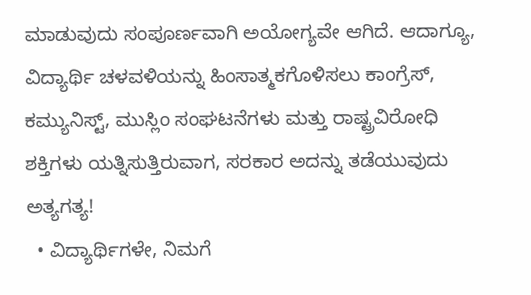ಮಾಡುವುದು ಸಂಪೂರ್ಣವಾಗಿ ಅಯೋಗ್ಯವೇ ಆಗಿದೆ. ಆದಾಗ್ಯೂ, ವಿದ್ಯಾರ್ಥಿ ಚಳವಳಿಯನ್ನು ಹಿಂಸಾತ್ಮಕಗೊಳಿಸಲು ಕಾಂಗ್ರೆಸ್, ಕಮ್ಯುನಿಸ್ಟ್, ಮುಸ್ಲಿಂ ಸಂಘಟನೆಗಳು ಮತ್ತು ರಾಷ್ಟ್ರವಿರೋಧಿ ಶಕ್ತಿಗಳು ಯತ್ನಿಸುತ್ತಿರುವಾಗ, ಸರಕಾರ ಅದನ್ನು ತಡೆಯುವುದು ಅತ್ಯಗತ್ಯ!
  • ವಿದ್ಯಾರ್ಥಿಗಳೇ, ನಿಮಗೆ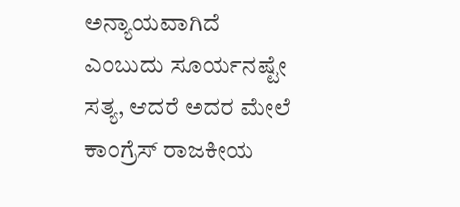ಅನ್ಯಾಯವಾಗಿದೆ ಎಂಬುದು ಸೂರ್ಯನಷ್ಟೇ ಸತ್ಯ, ಆದರೆ ಅದರ ಮೇಲೆ ಕಾಂಗ್ರೆಸ್ ರಾಜಕೀಯ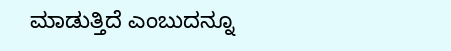ಮಾಡುತ್ತಿದೆ ಎಂಬುದನ್ನೂ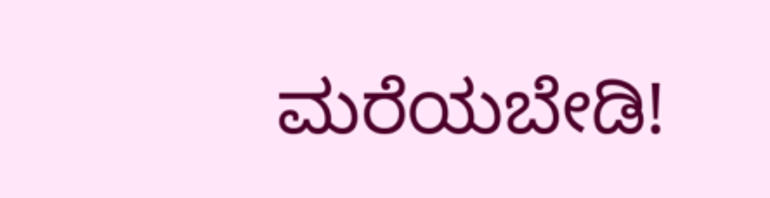ಮರೆಯಬೇಡಿ!